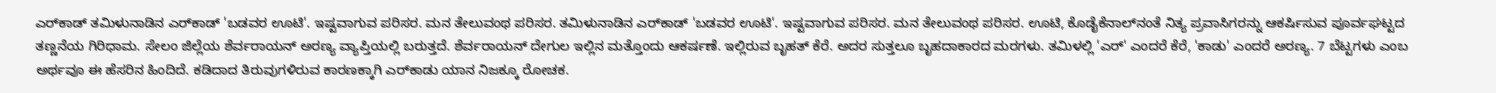ಎರ್‌ಕಾಡ್ ತಮಿಳುನಾಡಿನ ಎರ್‌ಕಾಡ್ 'ಬಡವರ ಊಟಿ'. ಇಷ್ಟವಾಗುವ ಪರಿಸರ. ಮನ ತೇಲುವಂಥ ಪರಿಸರ. ತಮಿಳುನಾಡಿನ ಎರ್‌ಕಾಡ್ 'ಬಡವರ ಊಟಿ'. ಇಷ್ಟವಾಗುವ ಪರಿಸರ. ಮನ ತೇಲುವಂಥ ಪರಿಸರ. ಊಟಿ, ಕೊಡೈಕೆನಾಲ್‌ನಂತೆ ನಿತ್ಯ ಪ್ರವಾಸಿಗರನ್ನು ಆಕರ್ಷಿಸುವ ಪೂರ್ವಘಟ್ಟದ ತಣ್ಣನೆಯ ಗಿರಿಧಾಮ. ಸೇಲಂ ಜಿಲ್ಲೆಯ ಶೆರ್ವರಾಯನ್ ಅರಣ್ಯ ವ್ಯಾಪ್ತಿಯಲ್ಲಿ ಬರುತ್ತದೆ. ಶೆರ್ವರಾಯನ್ ದೇಗುಲ ಇಲ್ಲಿನ ಮತ್ತೊಂದು ಆಕರ್ಷಣೆ. ಇಲ್ಲಿರುವ ಬೃಹತ್ ಕೆರೆ. ಅದರ ಸುತ್ತಲೂ ಬೃಹದಾಕಾರದ ಮರಗಳು. ತಮಿಳಲ್ಲಿ 'ಎರ್‌' ಎಂದರೆ ಕೆರೆ, 'ಕಾಡು' ಎಂದರೆ ಅರಣ್ಯ. 7 ಬೆಟ್ಟಗಳು ಎಂಬ ಅರ್ಥವೂ ಈ ಹೆಸರಿನ ಹಿಂದಿದೆ. ಕಡಿದಾದ ತಿರುವುಗಳಿರುವ ಕಾರಣಕ್ಕಾಗಿ ಎರ್‌ಕಾಡು ಯಾನ ನಿಜಕ್ಕೂ ರೋಚಕ.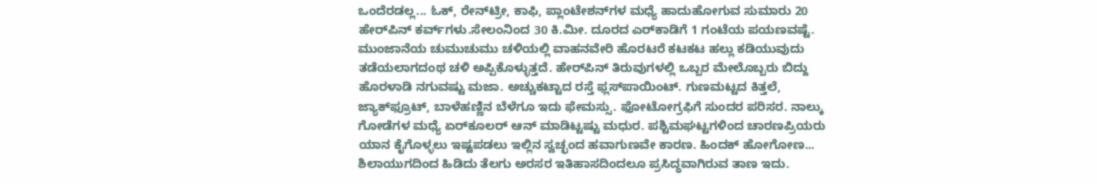ಒಂದೆರಡಲ್ಲ... ಓಕ್, ರೇನ್‌ಟ್ರೀ, ಕಾಫಿ, ಪ್ಲಾಂಟೇಶನ್‌ಗಳ ಮಧ್ಯೆ ಹಾದುಹೋಗುವ ಸುಮಾರು 20 ಹೇರ್‌ಪಿನ್ ಕರ್ವ್‌ಗಳು.ಸೇಲಂನಿಂದ 30 ಕಿ.ಮೀ. ದೂರದ ಎರ್‌ಕಾಡಿಗೆ 1 ಗಂಟೆಯ ಪಯಣವಷ್ಟೆ. ಮುಂಜಾನೆಯ ಚುಮುಚುಮು ಚಳಿಯಲ್ಲಿ ವಾಹನವೇರಿ ಹೊರಟರೆ ಕಟಕಟ ಹಲ್ಲು ಕಡಿಯುವುದು ತಡೆಯಲಾಗದಂಥ ಚಳಿ ಅಪ್ಪಿಕೊಳ್ಳುತ್ತದೆ. ಹೇರ್‌ಪಿನ್ ತಿರುವುಗಳಲ್ಲಿ ಒಬ್ಬರ ಮೇಲೊಬ್ಬರು ಬಿದ್ದು ಹೊರಳಾಡಿ ನಗುವಷ್ಟು ಮಜಾ. ಅಚ್ಚುಕಟ್ಟಾದ ರಸ್ತೆ ಫ್ಲಸ್‌ಪಾಯಿಂಟ್. ಗುಣಮಟ್ಟದ ಕಿತ್ತಲೆ, ಜ್ಯಾಕ್‌ಫ್ರೂಟ್, ಬಾಳೆಹಣ್ಣಿನ ಬೆಳೆಗೂ ಇದು ಫೇಮಸ್ಸು. ಫೋಟೋಗ್ರಫಿಗೆ ಸುಂದರ ಪರಿಸರ. ನಾಲ್ಕು ಗೋಡೆಗಳ ಮಧ್ಯೆ ಏರ್‌ಕೂಲರ್ ಆನ್ ಮಾಡಿಟ್ಟಷ್ಟು ಮಧುರ. ಪಶ್ಟಿಮಘಟ್ಟಗಳಿಂದ ಚಾರಣಪ್ರಿಯರು ಯಾನ ಕೈಗೊಳ್ಳಲು ಇಷ್ಟಪಡಲು ಇಲ್ಲಿನ ಸ್ವಚ್ಛಂದ ಹವಾಗುಣವೇ ಕಾರಣ. ಹಿಂದಕ್ ಹೋಗೋಣ... ಶಿಲಾಯುಗದಿಂದ ಹಿಡಿದು ತೆಲಗು ಅರಸರ ಇತಿಹಾಸದಿಂದಲೂ ಪ್ರಸಿದ್ಧವಾಗಿರುವ ತಾಣ ಇದು.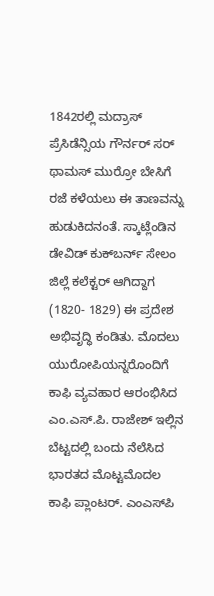1842ರಲ್ಲಿ ಮದ್ರಾಸ್ ಪ್ರೆಸಿಡೆನ್ಸಿಯ ಗೌರ್ನರ್ ಸರ್ ಥಾಮಸ್ ಮುರ್ರೋ ಬೇಸಿಗೆ ರಜೆ ಕಳೆಯಲು ಈ ತಾಣವನ್ನು ಹುಡುಕಿದನಂತೆ. ಸ್ಕಾಟ್ಲೆಂಡಿನ ಡೇವಿಡ್ ಕುಕ್‌ಬರ್ನ್ ಸೇಲಂ ಜಿಲ್ಲೆ ಕಲೆಕ್ಟರ್ ಆಗಿದ್ದಾಗ (1820- 1829) ಈ ಪ್ರದೇಶ ಅಭಿವೃದ್ಧಿ ಕಂಡಿತು. ಮೊದಲು ಯುರೋಪಿಯನ್ನರೊಂದಿಗೆ ಕಾಫಿ ವ್ಯವಹಾರ ಆರಂಭಿಸಿದ ಎಂ.ಎಸ್.ಪಿ. ರಾಜೇಶ್ ಇಲ್ಲಿನ ಬೆಟ್ಟದಲ್ಲಿ ಬಂದು ನೆಲೆಸಿದ ಭಾರತದ ಮೊಟ್ಟಮೊದಲ ಕಾಫಿ ಪ್ಲಾಂಟರ್. ಎಂಎಸ್‌ಪಿ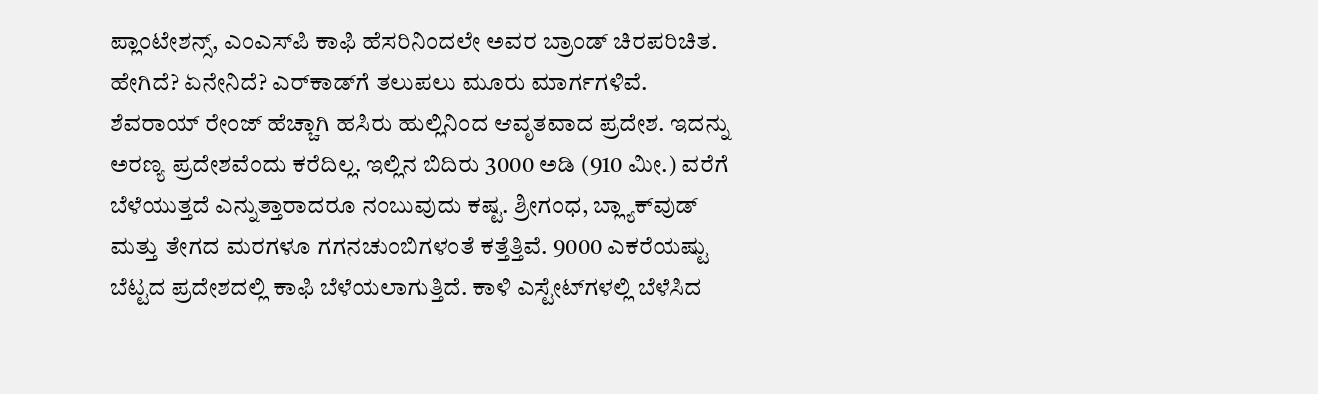ಪ್ಲಾಂಟೇಶನ್ಸ್, ಎಂಎಸ್‌ಪಿ ಕಾಫಿ ಹೆಸರಿನಿಂದಲೇ ಅವರ ಬ್ರಾಂಡ್ ಚಿರಪರಿಚಿತ. ಹೇಗಿದೆ? ಏನೇನಿದೆ? ಎರ್‌ಕಾಡ್‌ಗೆ ತಲುಪಲು ಮೂರು ಮಾರ್ಗಗಳಿವೆ. ಶೆವರಾಯ್ ರೇಂಜ್ ಹೆಚ್ಚಾಗಿ ಹಸಿರು ಹುಲ್ಲಿನಿಂದ ಆವೃತವಾದ ಪ್ರದೇಶ. ಇದನ್ನು ಅರಣ್ಯ ಪ್ರದೇಶವೆಂದು ಕರೆದಿಲ್ಲ. ಇಲ್ಲಿನ ಬಿದಿರು 3000 ಅಡಿ (910 ಮೀ.) ವರೆಗೆ ಬೆಳೆಯುತ್ತದೆ ಎನ್ನುತ್ತಾರಾದರೂ ನಂಬುವುದು ಕಷ್ಟ. ಶ್ರೀಗಂಧ, ಬ್ಲ್ಯಾಕ್‌ವುಡ್ ಮತ್ತು ತೇಗದ ಮರಗಳೂ ಗಗನಚುಂಬಿಗಳಂತೆ ಕತ್ತೆತ್ತಿವೆ. 9000 ಎಕರೆಯಷ್ಟು ಬೆಟ್ಟದ ಪ್ರದೇಶದಲ್ಲಿ ಕಾಫಿ ಬೆಳೆಯಲಾಗುತ್ತಿದೆ. ಕಾಳಿ ಎಸ್ಟೇಟ್‌ಗಳಲ್ಲಿ ಬೆಳೆಸಿದ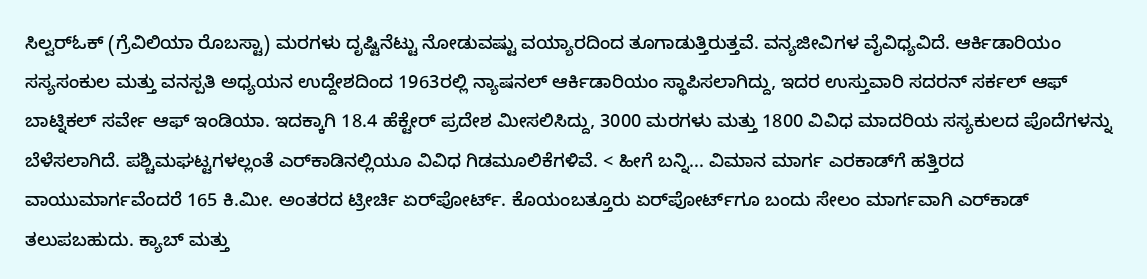ಸಿಲ್ವರ್‌ಓಕ್ (ಗ್ರೆವಿಲಿಯಾ ರೊಬಸ್ಟಾ) ಮರಗಳು ದೃಷ್ಟಿನೆಟ್ಟು ನೋಡುವಷ್ಟು ವಯ್ಯಾರದಿಂದ ತೂಗಾಡುತ್ತಿರುತ್ತವೆ. ವನ್ಯಜೀವಿಗಳ ವೈವಿಧ್ಯವಿದೆ. ಆರ್ಕಿಡಾರಿಯಂ ಸಸ್ಯಸಂಕುಲ ಮತ್ತು ವನಸ್ಪತಿ ಅಧ್ಯಯನ ಉದ್ದೇಶದಿಂದ 1963ರಲ್ಲಿ ನ್ಯಾಷನಲ್ ಆರ್ಕಿಡಾರಿಯಂ ಸ್ಥಾಪಿಸಲಾಗಿದ್ದು, ಇದರ ಉಸ್ತುವಾರಿ ಸದರನ್ ಸರ್ಕಲ್ ಆಫ್ ಬಾಟ್ನಿಕಲ್ ಸರ್ವೇ ಆಫ್ ಇಂಡಿಯಾ. ಇದಕ್ಕಾಗಿ 18.4 ಹೆಕ್ಟೇರ್ ಪ್ರದೇಶ ಮೀಸಲಿಸಿದ್ದು, 3000 ಮರಗಳು ಮತ್ತು 1800 ವಿವಿಧ ಮಾದರಿಯ ಸಸ್ಯಕುಲದ ಪೊದೆಗಳನ್ನು ಬೆಳೆಸಲಾಗಿದೆ. ಪಶ್ಚಿಮಘಟ್ಟಗಳಲ್ಲಂತೆ ಎರ್‌ಕಾಡಿನಲ್ಲಿಯೂ ವಿವಿಧ ಗಿಡಮೂಲಿಕೆಗಳಿವೆ. < ಹೀಗೆ ಬನ್ನಿ... ವಿಮಾನ ಮಾರ್ಗ ಎರಕಾಡ್‌ಗೆ ಹತ್ತಿರದ ವಾಯುಮಾರ್ಗವೆಂದರೆ 165 ಕಿ.ಮೀ. ಅಂತರದ ಟ್ರೀರ್ಚಿ ಏರ್‌ಪೋರ್ಟ್. ಕೊಯಂಬತ್ತೂರು ಏರ್‌ಪೋರ್ಟ್‌ಗೂ ಬಂದು ಸೇಲಂ ಮಾರ್ಗವಾಗಿ ಎರ್‌ಕಾಡ್ ತಲುಪಬಹುದು. ಕ್ಯಾಬ್ ಮತ್ತು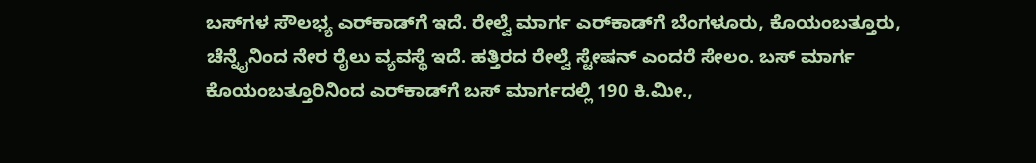ಬಸ್‌ಗಳ ಸೌಲಭ್ಯ ಎರ್‌ಕಾಡ್‌ಗೆ ಇದೆ. ರೇಲ್ವೆ ಮಾರ್ಗ ಎರ್‌ಕಾಡ್‌ಗೆ ಬೆಂಗಳೂರು, ಕೊಯಂಬತ್ತೂರು, ಚೆನ್ನೈನಿಂದ ನೇರ ರೈಲು ವ್ಯವಸ್ಥೆ ಇದೆ. ಹತ್ತಿರದ ರೇಲ್ವೆ ಸ್ಟೇಷನ್ ಎಂದರೆ ಸೇಲಂ. ಬಸ್ ಮಾರ್ಗ ಕೊಯಂಬತ್ತೂರಿನಿಂದ ಎರ್‌ಕಾಡ್‌ಗೆ ಬಸ್ ಮಾರ್ಗದಲ್ಲಿ 190 ಕಿ.ಮೀ.,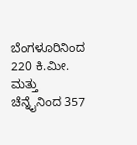ಬೆಂಗಳೂರಿನಿಂದ 220 ಕಿ.ಮೀ. ಮತ್ತು ಚೆನ್ನೈನಿಂದ 357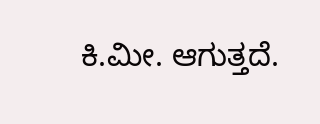ಕಿ.ಮೀ. ಆಗುತ್ತದೆ.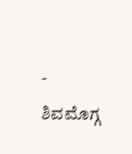- ಶಿವಮೊಗ್ಗ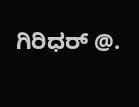ಗಿರಿಧರ್ @.